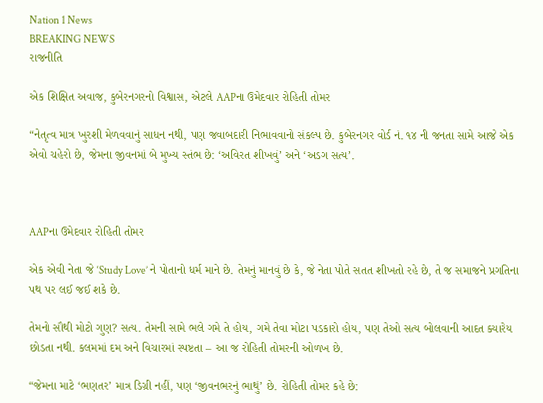Nation 1 News
BREAKING NEWS
રાજનીતિ

એક શિક્ષિત અવાજ, કુબેરનગરનો વિશ્વાસ, એટલે AAPના ઉમેદવાર રોહિતી તોમર

“નેતૃત્વ માત્ર ખુરશી મેળવવાનું સાધન નથી, પણ જવાબદારી નિભાવવાનો સંકલ્પ છે. કુબેરનગર વોર્ડ નં. ૧૪ ની જનતા સામે આજે એક એવો ચહેરો છે, જેમના જીવનમાં બે મુખ્ય સ્તંભ છે: ‘અવિરત શીખવું’ અને ‘અડગ સત્ય’.



AAPના ઉમેદવાર રોહિતી તોમર

એક એવી નેતા જે ‘Study Love’ ને પોતાનો ધર્મ માને છે. તેમનું માનવું છે કે, જે નેતા પોતે સતત શીખતો રહે છે, તે જ સમાજને પ્રગતિના પથ પર લઈ જઈ શકે છે.

તેમનો સૌથી મોટો ગુણ? સત્ય. તેમની સામે ભલે ગમે તે હોય, ગમે તેવા મોટા પડકારો હોય, પણ તેઓ સત્ય બોલવાની આદત ક્યારેય છોડતા નથી. કલમમાં દમ અને વિચારમાં સ્પષ્ટતા – આ જ રોહિતી તોમરની ઓળખ છે.

“જેમના માટે ‘ભણતર’ માત્ર ડિગ્રી નહીં, પણ ‘જીવનભરનું ભાથું’ છે. રોહિતી તોમર કહે છે: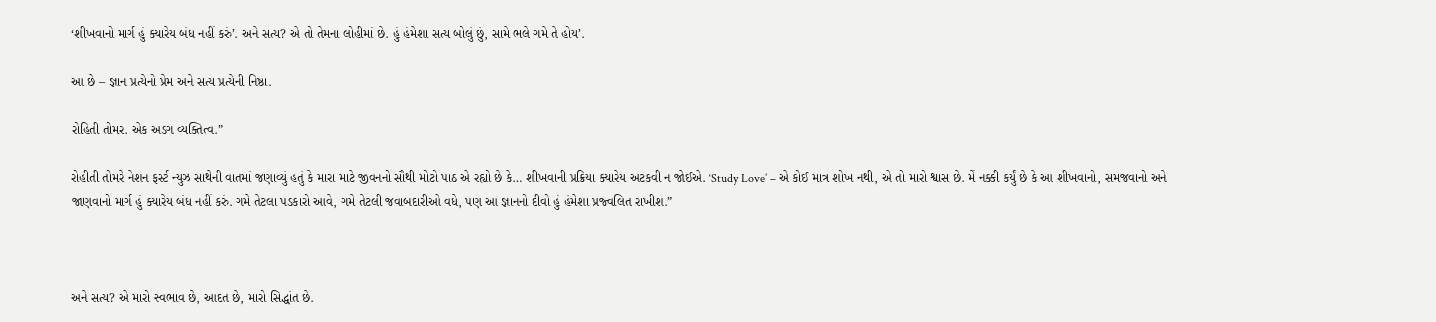‘શીખવાનો માર્ગ હું ક્યારેય બંધ નહીં કરું’. અને સત્ય? એ તો તેમના લોહીમાં છે. હું હંમેશા સત્ય બોલું છું, સામે ભલે ગમે તે હોય’.

આ છે – જ્ઞાન પ્રત્યેનો પ્રેમ અને સત્ય પ્રત્યેની નિષ્ઠા.

રોહિતી તોમર. એક અડગ વ્યક્તિત્વ.”

રોહીતી તોમરે નેશન ફર્સ્ટ ન્યુઝ સાથેની વાતમાં જણાવ્યું હતું કે મારા માટે જીવનનો સૌથી મોટો પાઠ એ રહ્યો છે કે… શીખવાની પ્રક્રિયા ક્યારેય અટકવી ન જોઈએ. ‘Study Love’ – એ કોઈ માત્ર શોખ નથી, એ તો મારો શ્વાસ છે. મેં નક્કી કર્યું છે કે આ શીખવાનો, સમજવાનો અને જાણવાનો માર્ગ હું ક્યારેય બંધ નહીં કરું. ગમે તેટલા પડકારો આવે, ગમે તેટલી જવાબદારીઓ વધે, પણ આ જ્ઞાનનો દીવો હું હંમેશા પ્રજ્વલિત રાખીશ.”



અને સત્ય? એ મારો સ્વભાવ છે, આદત છે, મારો સિદ્ધાંત છે.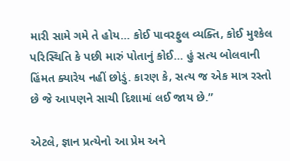મારી સામે ગમે તે હોય… કોઈ પાવરફુલ વ્યક્તિ, કોઈ મુશ્કેલ પરિસ્થિતિ કે પછી મારું પોતાનું કોઈ… હું સત્ય બોલવાની હિંમત ક્યારેય નહીં છોડું. કારણ કે, સત્ય જ એક માત્ર રસ્તો છે જે આપણને સાચી દિશામાં લઈ જાય છે.”

એટલે, જ્ઞાન પ્રત્યેનો આ પ્રેમ અને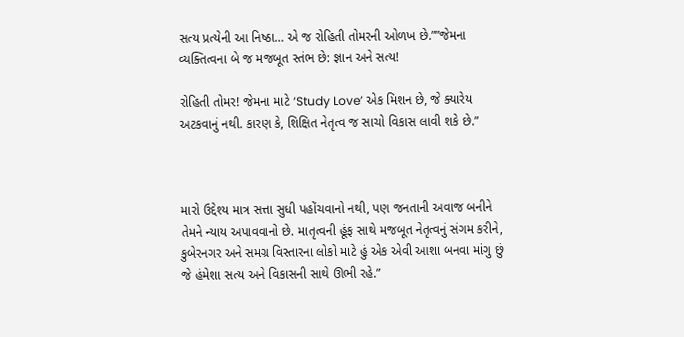સત્ય પ્રત્યેની આ નિષ્ઠા… એ જ રોહિતી તોમરની ઓળખ છે.””જેમના વ્યક્તિત્વના બે જ મજબૂત સ્તંભ છે: જ્ઞાન અને સત્ય!

રોહિતી તોમર! જેમના માટે ‘Study Love’ એક મિશન છે, જે ક્યારેય અટકવાનું નથી. કારણ કે, શિક્ષિત નેતૃત્વ જ સાચો વિકાસ લાવી શકે છે.”



મારો ઉદ્દેશ્ય માત્ર સત્તા સુધી પહોંચવાનો નથી, પણ જનતાની અવાજ બનીને તેમને ન્યાય અપાવવાનો છે. માતૃત્વની હૂંફ સાથે મજબૂત નેતૃત્વનું સંગમ કરીને, કુબેરનગર અને સમગ્ર વિસ્તારના લોકો માટે હું એક એવી આશા બનવા માંગુ છું જે હંમેશા સત્ય અને વિકાસની સાથે ઊભી રહે.”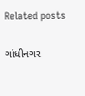Related posts

ગાંધીનગર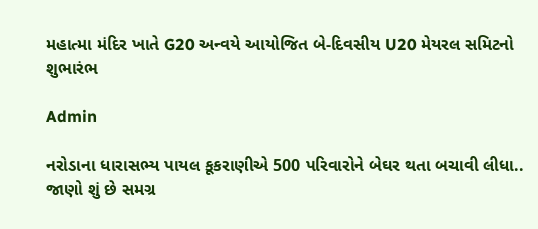મહાત્મા મંદિર ખાતે G20 અન્વયે આયોજિત બે-દિવસીય U20 મેયરલ સમિટનો શુભારંભ

Admin

નરોડાના ધારાસભ્ય પાયલ કૂકરાણીએ 500 પરિવારોને બેઘર થતા બચાવી લીધા.. જાણો શું છે સમગ્ર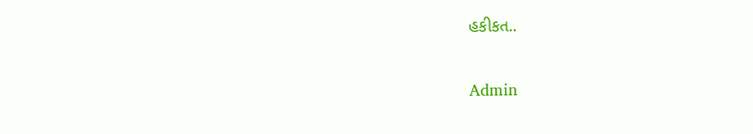હકીકત..

Admin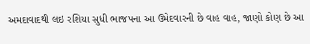અમદાવાદથી લઇ રશિયા સુધી ભાજપના આ ઉમેદવારની છે વાહ વાહ, જાણો કોણ છે આ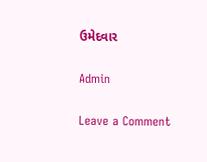ઉમેદવાર

Admin

Leave a Comment